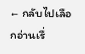← กลับไปเลือกอ่านเรื่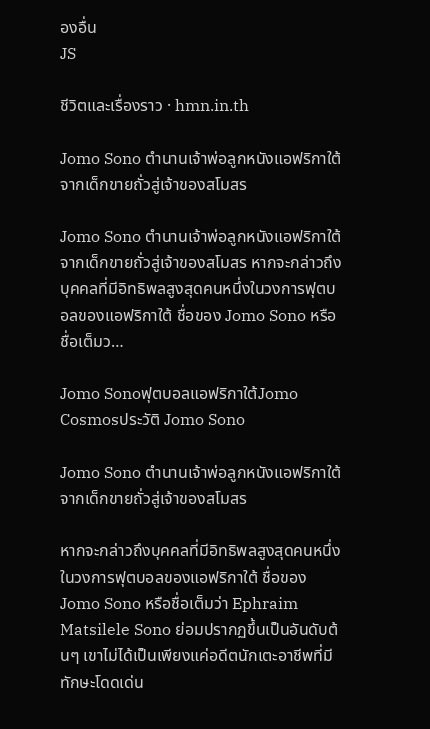องอื่น
JS

ชีวิตและเรื่องราว · hmn.in.th

Jomo Sono ตำนานเจ้าพ่อลูกหนังแอฟริกาใต้จากเด็กขายถั่วสู่เจ้าของสโมสร

Jomo Sono ตำนานเจ้าพ่อลูกหนังแอฟริกาใต้จากเด็กขายถั่วสู่เจ้าของสโมสร หากจะกล่าวถึงบุคคลที่มีอิทธิพลสูงสุดคนหนึ่งในวงการฟุตบอลของแอฟริกาใต้ ชื่อของ Jomo Sono หรือชื่อเต็มว…

Jomo Sonoฟุตบอลแอฟริกาใต้Jomo Cosmosประวัติ Jomo Sono

Jomo Sono ตำนานเจ้าพ่อลูกหนังแอฟริกาใต้จากเด็กขายถั่วสู่เจ้าของสโมสร

หากจะกล่าวถึงบุคคลที่มีอิทธิพลสูงสุดคนหนึ่งในวงการฟุตบอลของแอฟริกาใต้ ชื่อของ Jomo Sono หรือชื่อเต็มว่า Ephraim Matsilele Sono ย่อมปรากฏขึ้นเป็นอันดับต้นๆ เขาไม่ได้เป็นเพียงแค่อดีตนักเตะอาชีพที่มีทักษะโดดเด่น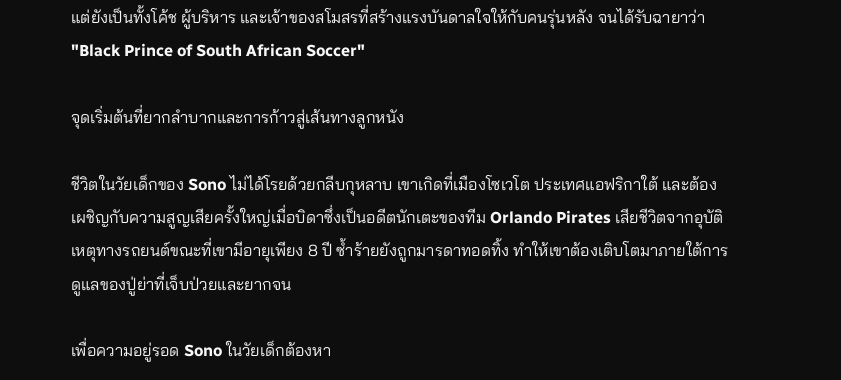แต่ยังเป็นทั้งโค้ช ผู้บริหาร และเจ้าของสโมสรที่สร้างแรงบันดาลใจให้กับคนรุ่นหลัง จนได้รับฉายาว่า "Black Prince of South African Soccer"

จุดเริ่มต้นที่ยากลำบากและการก้าวสู่เส้นทางลูกหนัง

ชีวิตในวัยเด็กของ Sono ไม่ได้โรยด้วยกลีบกุหลาบ เขาเกิดที่เมืองโซเวโต ประเทศแอฟริกาใต้ และต้องเผชิญกับความสูญเสียครั้งใหญ่เมื่อบิดาซึ่งเป็นอดีตนักเตะของทีม Orlando Pirates เสียชีวิตจากอุบัติเหตุทางรถยนต์ขณะที่เขามีอายุเพียง 8 ปี ซ้ำร้ายยังถูกมารดาทอดทิ้ง ทำให้เขาต้องเติบโตมาภายใต้การดูแลของปู่ย่าที่เจ็บป่วยและยากจน

เพื่อความอยู่รอด Sono ในวัยเด็กต้องหา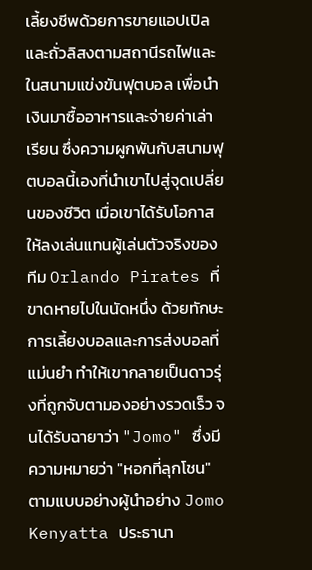เลี้ยงชีพด้วยการขายแอปเปิลและถั่วลิสงตามสถานีรถไฟและในสนามแข่งขันฟุตบอล เพื่อนำเงินมาซื้ออาหารและจ่ายค่าเล่าเรียน ซึ่งความผูกพันกับสนามฟุตบอลนี้เองที่นำเขาไปสู่จุดเปลี่ยนของชีวิต เมื่อเขาได้รับโอกาสให้ลงเล่นแทนผู้เล่นตัวจริงของทีม Orlando Pirates ที่ขาดหายไปในนัดหนึ่ง ด้วยทักษะการเลี้ยงบอลและการส่งบอลที่แม่นยำ ทำให้เขากลายเป็นดาวรุ่งที่ถูกจับตามองอย่างรวดเร็ว จนได้รับฉายาว่า "Jomo" ซึ่งมีความหมายว่า "หอกที่ลุกโชน" ตามแบบอย่างผู้นำอย่าง Jomo Kenyatta ประธานา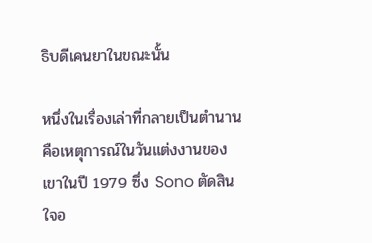ธิบดีเคนยาในขณะนั้น

หนึ่งในเรื่องเล่าที่กลายเป็นตำนานคือเหตุการณ์ในวันแต่งงานของเขาในปี 1979 ซึ่ง Sono ตัดสินใจอ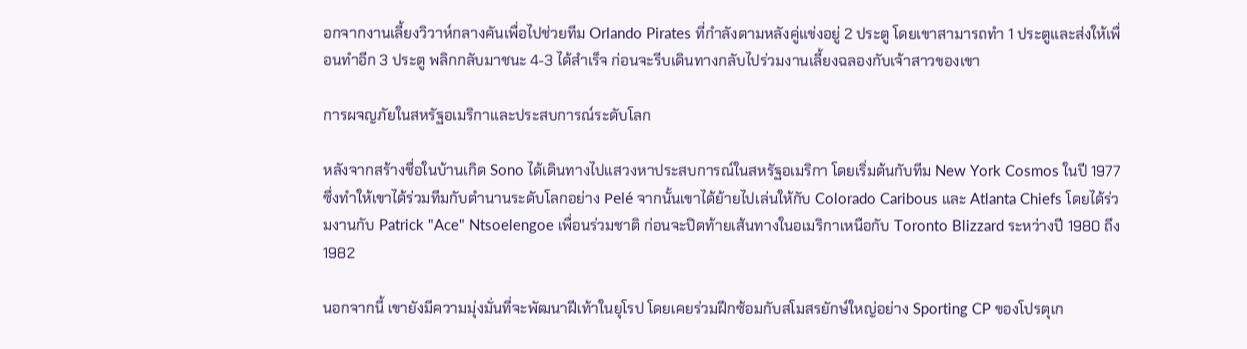อกจากงานเลี้ยงวิวาห์กลางคันเพื่อไปช่วยทีม Orlando Pirates ที่กำลังตามหลังคู่แข่งอยู่ 2 ประตู โดยเขาสามารถทำ 1 ประตูและส่งให้เพื่อนทำอีก 3 ประตู พลิกกลับมาชนะ 4-3 ได้สำเร็จ ก่อนจะรีบเดินทางกลับไปร่วมงานเลี้ยงฉลองกับเจ้าสาวของเขา

การผจญภัยในสหรัฐอเมริกาและประสบการณ์ระดับโลก

หลังจากสร้างชื่อในบ้านเกิด Sono ได้เดินทางไปแสวงหาประสบการณ์ในสหรัฐอเมริกา โดยเริ่มต้นกับทีม New York Cosmos ในปี 1977 ซึ่งทำให้เขาได้ร่วมทีมกับตำนานระดับโลกอย่าง Pelé จากนั้นเขาได้ย้ายไปเล่นให้กับ Colorado Caribous และ Atlanta Chiefs โดยได้ร่วมงานกับ Patrick "Ace" Ntsoelengoe เพื่อนร่วมชาติ ก่อนจะปิดท้ายเส้นทางในอเมริกาเหนือกับ Toronto Blizzard ระหว่างปี 1980 ถึง 1982

นอกจากนี้ เขายังมีความมุ่งมั่นที่จะพัฒนาฝีเท้าในยุโรป โดยเคยร่วมฝึกซ้อมกับสโมสรยักษ์ใหญ่อย่าง Sporting CP ของโปรตุเก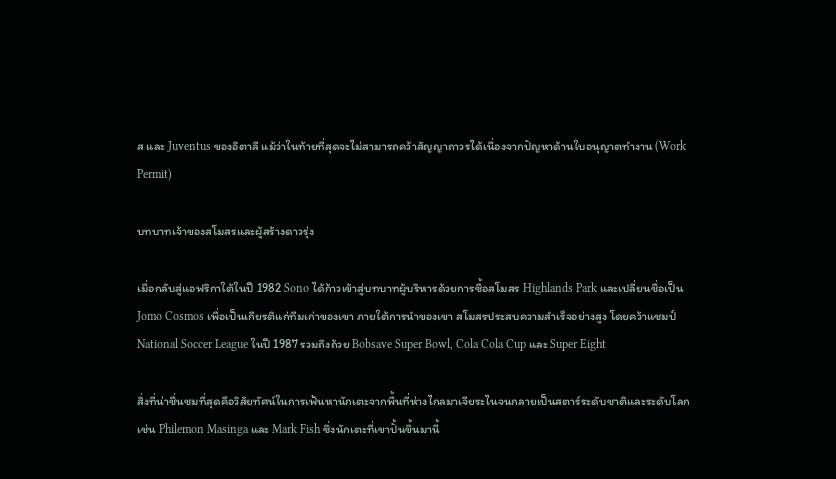ส และ Juventus ของอิตาลี แม้ว่าในท้ายที่สุดจะไม่สามารถคว้าสัญญาถาวรได้เนื่องจากปัญหาด้านใบอนุญาตทำงาน (Work Permit)

บทบาทเจ้าของสโมสรและผู้สร้างดาวรุ่ง

เมื่อกลับสู่แอฟริกาใต้ในปี 1982 Sono ได้ก้าวเข้าสู่บทบาทผู้บริหารด้วยการซื้อสโมสร Highlands Park และเปลี่ยนชื่อเป็น Jomo Cosmos เพื่อเป็นเกียรติแก่ทีมเก่าของเขา ภายใต้การนำของเขา สโมสรประสบความสำเร็จอย่างสูง โดยคว้าแชมป์ National Soccer League ในปี 1987 รวมถึงถ้วย Bobsave Super Bowl, Cola Cola Cup และ Super Eight

สิ่งที่น่าชื่นชมที่สุดคือวิสัยทัศน์ในการเฟ้นหานักเตะจากพื้นที่ห่างไกลมาเจียระไนจนกลายเป็นสตาร์ระดับชาติและระดับโลก เช่น Philemon Masinga และ Mark Fish ซึ่งนักเตะที่เขาปั้นขึ้นมานี้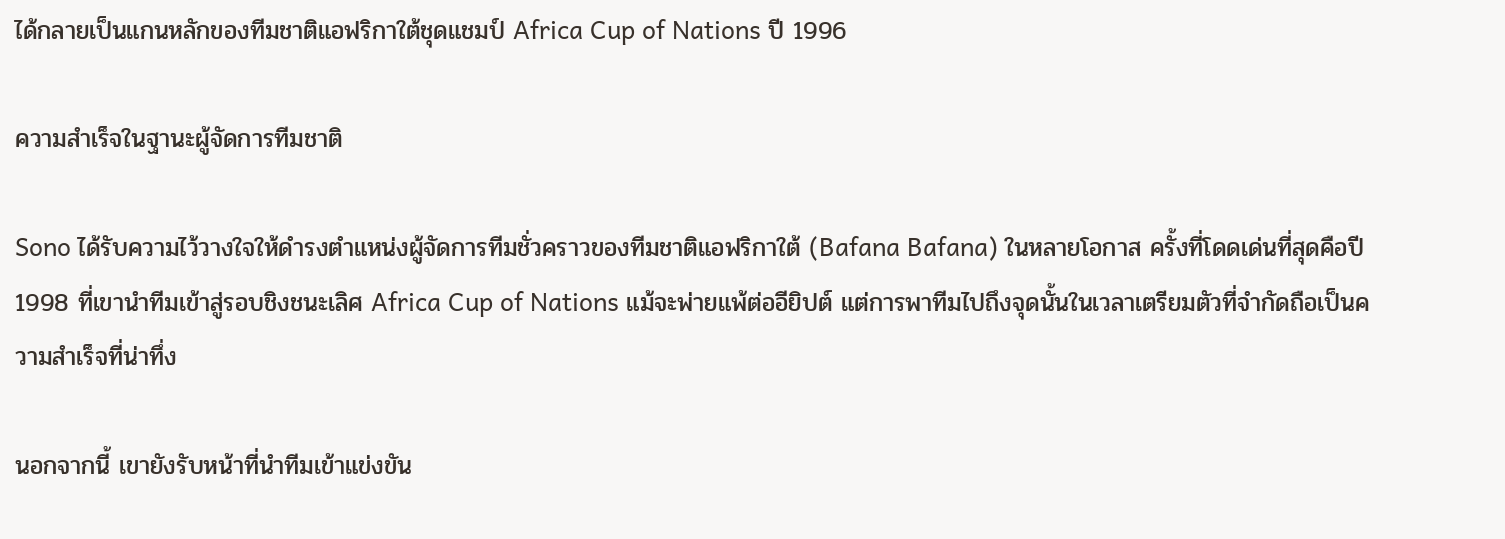ได้กลายเป็นแกนหลักของทีมชาติแอฟริกาใต้ชุดแชมป์ Africa Cup of Nations ปี 1996

ความสำเร็จในฐานะผู้จัดการทีมชาติ

Sono ได้รับความไว้วางใจให้ดำรงตำแหน่งผู้จัดการทีมชั่วคราวของทีมชาติแอฟริกาใต้ (Bafana Bafana) ในหลายโอกาส ครั้งที่โดดเด่นที่สุดคือปี 1998 ที่เขานำทีมเข้าสู่รอบชิงชนะเลิศ Africa Cup of Nations แม้จะพ่ายแพ้ต่ออียิปต์ แต่การพาทีมไปถึงจุดนั้นในเวลาเตรียมตัวที่จำกัดถือเป็นความสำเร็จที่น่าทึ่ง

นอกจากนี้ เขายังรับหน้าที่นำทีมเข้าแข่งขัน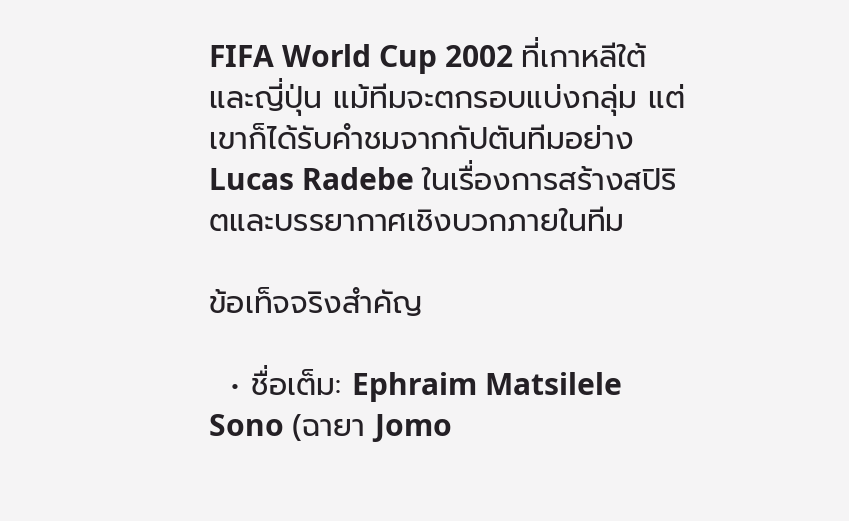FIFA World Cup 2002 ที่เกาหลีใต้และญี่ปุ่น แม้ทีมจะตกรอบแบ่งกลุ่ม แต่เขาก็ได้รับคำชมจากกัปตันทีมอย่าง Lucas Radebe ในเรื่องการสร้างสปิริตและบรรยากาศเชิงบวกภายในทีม

ข้อเท็จจริงสำคัญ

  • ชื่อเต็ม: Ephraim Matsilele Sono (ฉายา Jomo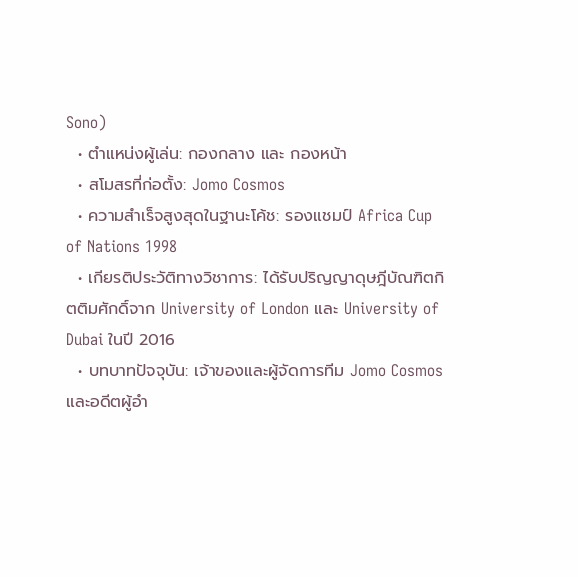Sono)
  • ตำแหน่งผู้เล่น: กองกลาง และ กองหน้า
  • สโมสรที่ก่อตั้ง: Jomo Cosmos
  • ความสำเร็จสูงสุดในฐานะโค้ช: รองแชมป์ Africa Cup of Nations 1998
  • เกียรติประวัติทางวิชาการ: ได้รับปริญญาดุษฎีบัณฑิตกิตติมศักดิ์จาก University of London และ University of Dubai ในปี 2016
  • บทบาทปัจจุบัน: เจ้าของและผู้จัดการทีม Jomo Cosmos และอดีตผู้อำ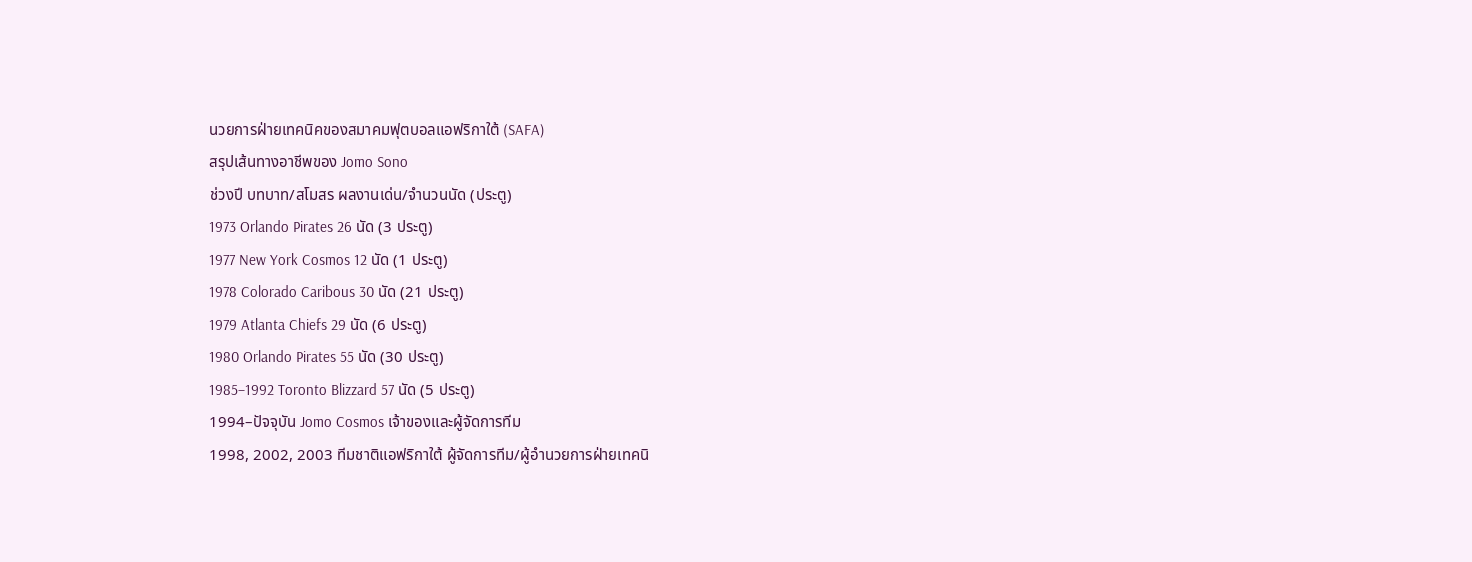นวยการฝ่ายเทคนิคของสมาคมฟุตบอลแอฟริกาใต้ (SAFA)
สรุปเส้นทางอาชีพของ Jomo Sono
ช่วงปี บทบาท/สโมสร ผลงานเด่น/จำนวนนัด (ประตู)
1973 Orlando Pirates 26 นัด (3 ประตู)
1977 New York Cosmos 12 นัด (1 ประตู)
1978 Colorado Caribous 30 นัด (21 ประตู)
1979 Atlanta Chiefs 29 นัด (6 ประตู)
1980 Orlando Pirates 55 นัด (30 ประตู)
1985–1992 Toronto Blizzard 57 นัด (5 ประตู)
1994–ปัจจุบัน Jomo Cosmos เจ้าของและผู้จัดการทีม
1998, 2002, 2003 ทีมชาติแอฟริกาใต้ ผู้จัดการทีม/ผู้อำนวยการฝ่ายเทคนิ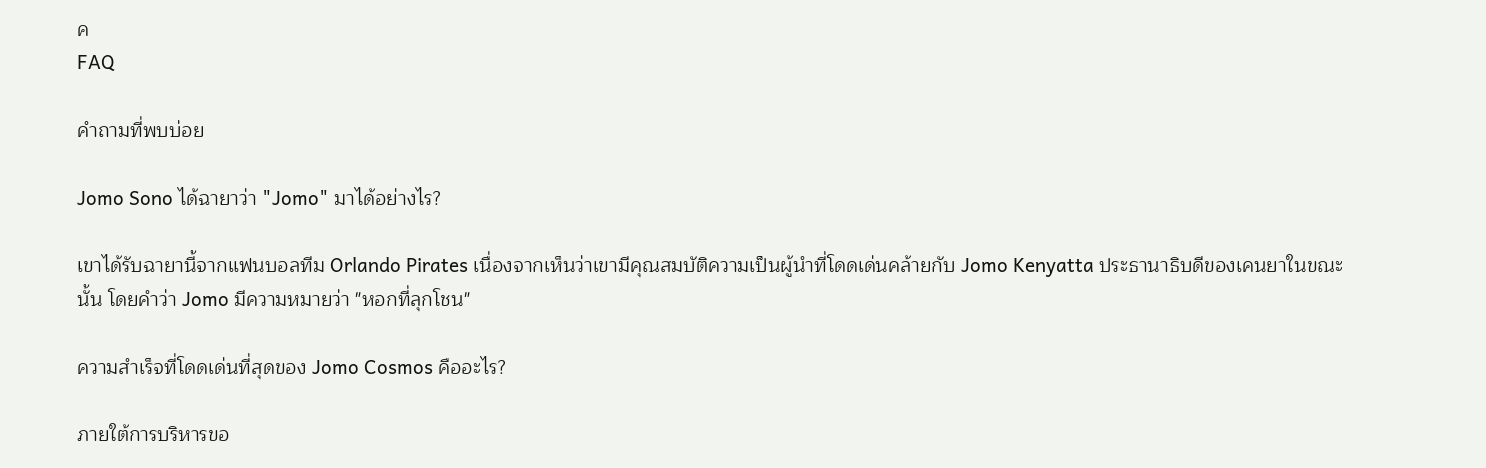ค
FAQ

คำถามที่พบบ่อย

Jomo Sono ได้ฉายาว่า "Jomo" มาได้อย่างไร?

เขาได้รับฉายานี้จากแฟนบอลทีม Orlando Pirates เนื่องจากเห็นว่าเขามีคุณสมบัติความเป็นผู้นำที่โดดเด่นคล้ายกับ Jomo Kenyatta ประธานาธิบดีของเคนยาในขณะนั้น โดยคำว่า Jomo มีความหมายว่า "หอกที่ลุกโชน"

ความสำเร็จที่โดดเด่นที่สุดของ Jomo Cosmos คืออะไร?

ภายใต้การบริหารขอ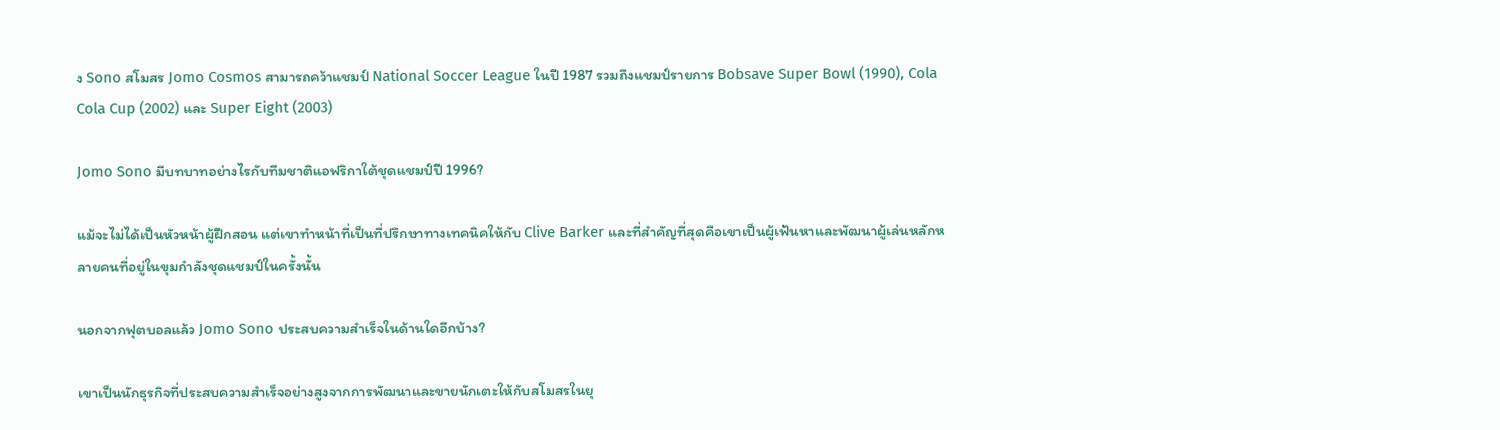ง Sono สโมสร Jomo Cosmos สามารถคว้าแชมป์ National Soccer League ในปี 1987 รวมถึงแชมป์รายการ Bobsave Super Bowl (1990), Cola Cola Cup (2002) และ Super Eight (2003)

Jomo Sono มีบทบาทอย่างไรกับทีมชาติแอฟริกาใต้ชุดแชมป์ปี 1996?

แม้จะไม่ได้เป็นหัวหน้าผู้ฝึกสอน แต่เขาทำหน้าที่เป็นที่ปรึกษาทางเทคนิคให้กับ Clive Barker และที่สำคัญที่สุดคือเขาเป็นผู้เฟ้นหาและพัฒนาผู้เล่นหลักหลายคนที่อยู่ในขุมกำลังชุดแชมป์ในครั้งนั้น

นอกจากฟุตบอลแล้ว Jomo Sono ประสบความสำเร็จในด้านใดอีกบ้าง?

เขาเป็นนักธุรกิจที่ประสบความสำเร็จอย่างสูงจากการพัฒนาและขายนักเตะให้กับสโมสรในยุ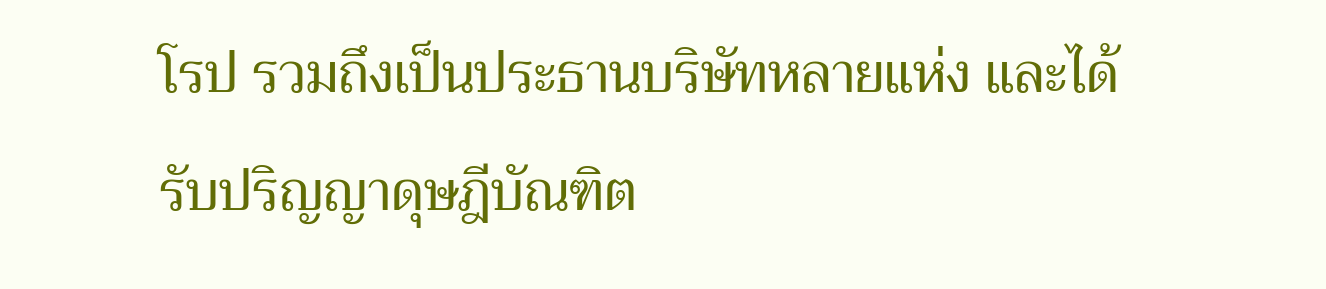โรป รวมถึงเป็นประธานบริษัทหลายแห่ง และได้รับปริญญาดุษฎีบัณฑิต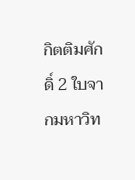กิตติมศักดิ์ 2 ใบจากมหาวิท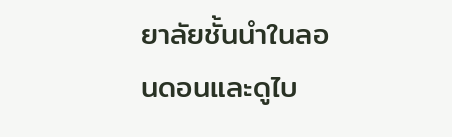ยาลัยชั้นนำในลอนดอนและดูไบ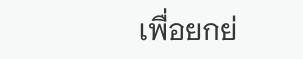เพื่อยกย่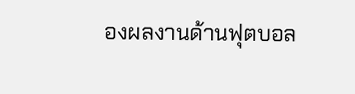องผลงานด้านฟุตบอล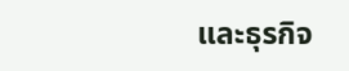และธุรกิจ